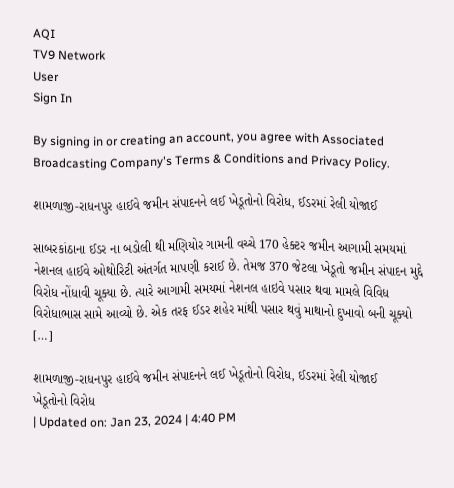AQI
TV9 Network
User
Sign In

By signing in or creating an account, you agree with Associated Broadcasting Company's Terms & Conditions and Privacy Policy.

શામળાજી-રાધનપુર હાઈવે જમીન સંપાદનને લઈ ખેડૂતોનો વિરોધ, ઈડરમાં રેલી યોજાઈ

સાબરકાંઠાના ઈડર ના બડોલી થી મણિયોર ગામની વચ્ચે 170 હેક્ટર જમીન આગામી સમયમાં નેશનલ હાઈવે ઓથોરિટી અંતર્ગત માપણી કરાઈ છે. તેમજ 370 જેટલા ખેડૂતો જમીન સંપાદન મુદ્દે વિરોધ નોંધાવી ચૂક્યા છે. ત્યારે આગામી સમયમાં નેશનલ હાઇવે પસાર થવા મામલે વિવિધ વિરોધાભાસ સામે આવ્યો છે. એક તરફ ઈડર શહેર માંથી પસાર થવું માથાનો દુખાવો બની ચૂક્યો […]

શામળાજી-રાધનપુર હાઈવે જમીન સંપાદનને લઈ ખેડૂતોનો વિરોધ, ઈડરમાં રેલી યોજાઈ
ખેડૂતોનો વિરોધ
| Updated on: Jan 23, 2024 | 4:40 PM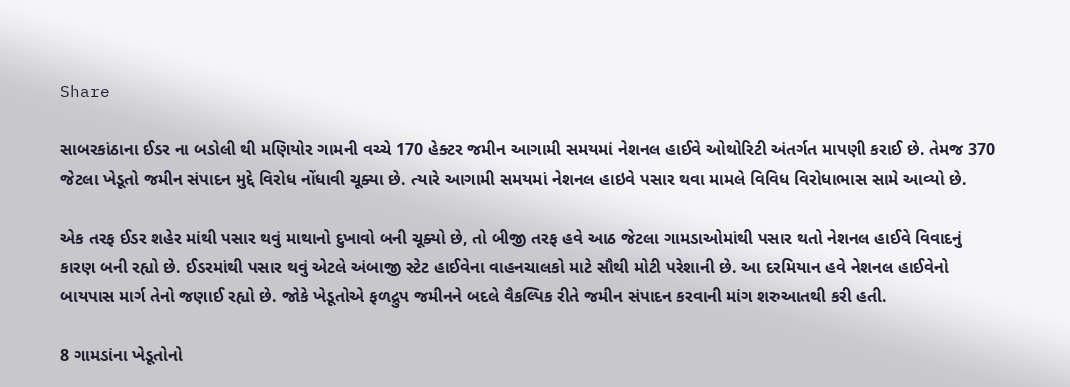Share

સાબરકાંઠાના ઈડર ના બડોલી થી મણિયોર ગામની વચ્ચે 170 હેક્ટર જમીન આગામી સમયમાં નેશનલ હાઈવે ઓથોરિટી અંતર્ગત માપણી કરાઈ છે. તેમજ 370 જેટલા ખેડૂતો જમીન સંપાદન મુદ્દે વિરોધ નોંધાવી ચૂક્યા છે. ત્યારે આગામી સમયમાં નેશનલ હાઇવે પસાર થવા મામલે વિવિધ વિરોધાભાસ સામે આવ્યો છે.

એક તરફ ઈડર શહેર માંથી પસાર થવું માથાનો દુખાવો બની ચૂક્યો છે, તો બીજી તરફ હવે આઠ જેટલા ગામડાઓમાંથી પસાર થતો નેશનલ હાઈવે વિવાદનું કારણ બની રહ્યો છે. ઈડરમાંથી પસાર થવું એટલે અંબાજી સ્ટેટ હાઈવેના વાહનચાલકો માટે સૌથી મોટી પરેશાની છે. આ દરમિયાન હવે નેશનલ હાઈવેનો બાયપાસ માર્ગ તેનો જણાઈ રહ્યો છે. જોકે ખેડૂતોએ ફળદ્રુપ જમીનને બદલે વૈકલ્પિક રીતે જમીન સંપાદન કરવાની માંગ શરુઆતથી કરી હતી.

8 ગામડાંના ખેડૂતોનો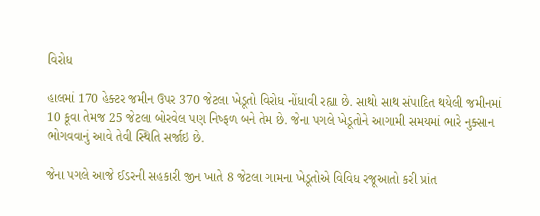વિરોધ

હાલમાં 170 હેક્ટર જમીન ઉપર 370 જેટલા ખેડૂતો વિરોધ નોંધાવી રહ્યા છે. સાથો સાથ સંપાદિત થયેલી જમીનમાં 10 કૂવા તેમજ 25 જેટલા બોરવેલ પણ નિષ્ફળ બને તેમ છે. જેના પગલે ખેડૂતોને આગામી સમયમાં ભારે નુક્સાન ભોગવવાનું આવે તેવી સ્થિતિ સર્જાઇ છે.

જેના પગલે આજે ઈડરની સહકારી જીન ખાતે 8 જેટલા ગામના ખેડૂતોએ વિવિધ રજૂઆતો કરી પ્રાંત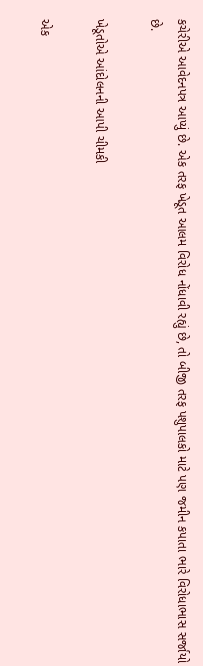કચેરીએ આવેદનપત્ર આપ્યું છે. એક તરફ ખેડૂત આલમ વિરોધ નોંધાવી રહ્યું છે, તો બીજી તરફ પશુપાલકો માટે પણ જમીન કપાતા ભારે વિરોધાભાસ સર્જાયો છે.

ખેડૂતોએ આંદોલનની આપી ચીમકી

એક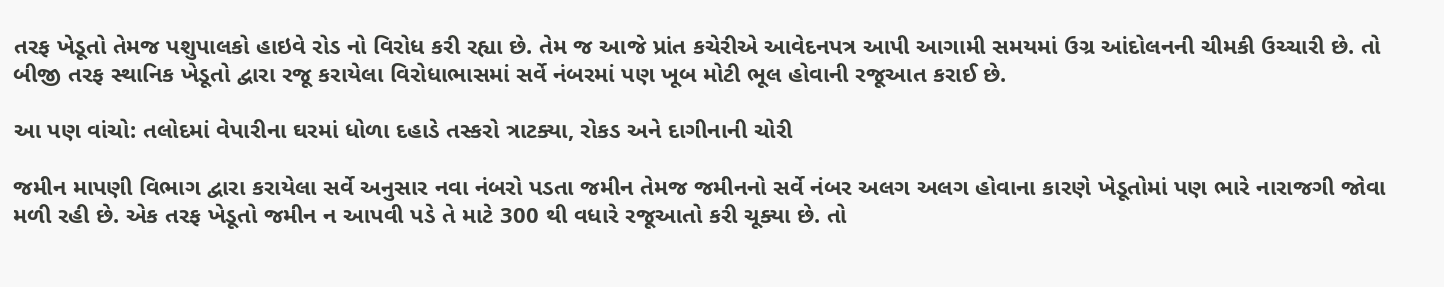તરફ ખેડૂતો તેમજ પશુપાલકો હાઇવે રોડ નો વિરોધ કરી રહ્યા છે. તેમ જ આજે પ્રાંત કચેરીએ આવેદનપત્ર આપી આગામી સમયમાં ઉગ્ર આંદોલનની ચીમકી ઉચ્ચારી છે. તો બીજી તરફ સ્થાનિક ખેડૂતો દ્વારા રજૂ કરાયેલા વિરોધાભાસમાં સર્વે નંબરમાં પણ ખૂબ મોટી ભૂલ હોવાની રજૂઆત કરાઈ છે.

આ પણ વાંચો: તલોદમાં વેપારીના ઘરમાં ધોળા દહાડે તસ્કરો ત્રાટક્યા, રોકડ અને દાગીનાની ચોરી

જમીન માપણી વિભાગ દ્વારા કરાયેલા સર્વે અનુસાર નવા નંબરો પડતા જમીન તેમજ જમીનનો સર્વે નંબર અલગ અલગ હોવાના કારણે ખેડૂતોમાં પણ ભારે નારાજગી જોવા મળી રહી છે. એક તરફ ખેડૂતો જમીન ન આપવી પડે તે માટે 300 થી વધારે રજૂઆતો કરી ચૂક્યા છે. તો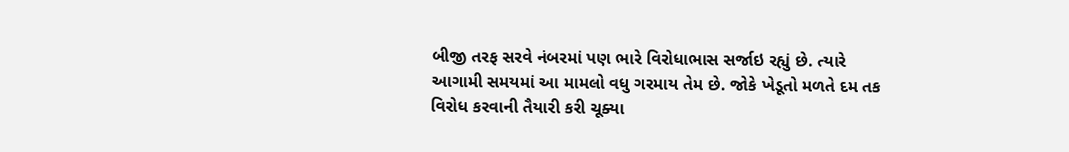બીજી તરફ સરવે નંબરમાં પણ ભારે વિરોધાભાસ સર્જાઇ રહ્યું છે. ત્યારે આગામી સમયમાં આ મામલો વધુ ગરમાય તેમ છે. જોકે ખેડૂતો મળતે દમ તક વિરોધ કરવાની તૈયારી કરી ચૂક્યા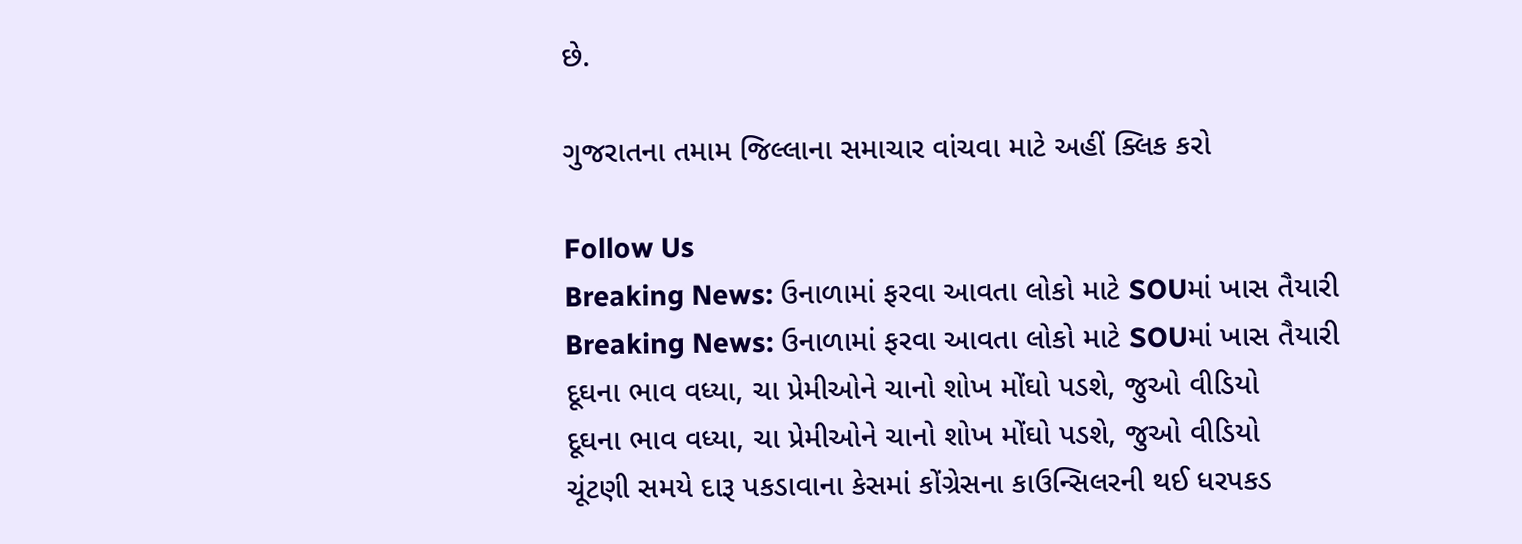છે.

ગુજરાતના તમામ જિલ્લાના સમાચાર વાંચવા માટે અહીં ક્લિક કરો

Follow Us
Breaking News: ઉનાળામાં ફરવા આવતા લોકો માટે SOUમાં ખાસ તૈયારી
Breaking News: ઉનાળામાં ફરવા આવતા લોકો માટે SOUમાં ખાસ તૈયારી
દૂઘના ભાવ વધ્યા, ચા પ્રેમીઓને ચાનો શોખ મોંઘો પડશે, જુઓ વીડિયો
દૂઘના ભાવ વધ્યા, ચા પ્રેમીઓને ચાનો શોખ મોંઘો પડશે, જુઓ વીડિયો
ચૂંટણી સમયે દારૂ પકડાવાના કેસમાં કોંગ્રેસના કાઉન્સિલરની થઈ ધરપકડ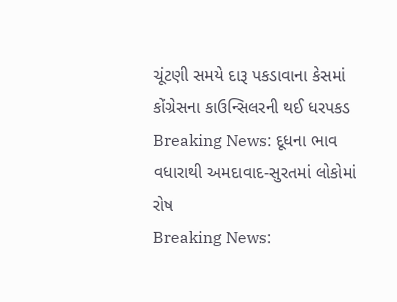ચૂંટણી સમયે દારૂ પકડાવાના કેસમાં કોંગ્રેસના કાઉન્સિલરની થઈ ધરપકડ
Breaking News: દૂધના ભાવ વધારાથી અમદાવાદ-સુરતમાં લોકોમાં રોષ
Breaking News: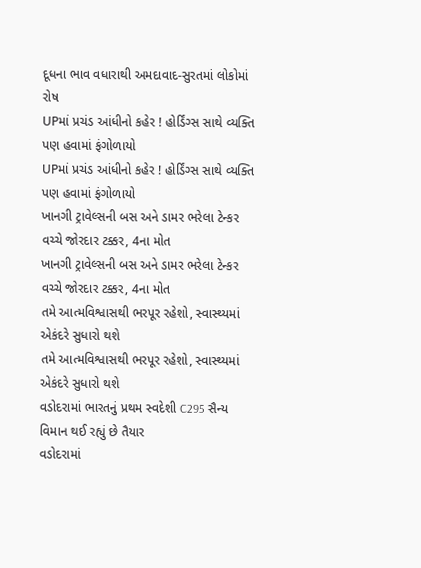દૂધના ભાવ વધારાથી અમદાવાદ-સુરતમાં લોકોમાં રોષ
UPમાં પ્રચંડ આંધીનો કહેર ! હોર્ડિંગ્સ સાથે વ્યક્તિ પણ હવામાં ફંગોળાયો
UPમાં પ્રચંડ આંધીનો કહેર ! હોર્ડિંગ્સ સાથે વ્યક્તિ પણ હવામાં ફંગોળાયો
ખાનગી ટ્રાવેલ્સની બસ અને ડામર ભરેલા ટેન્કર વચ્ચે જોરદાર ટક્કર, 4ના મોત
ખાનગી ટ્રાવેલ્સની બસ અને ડામર ભરેલા ટેન્કર વચ્ચે જોરદાર ટક્કર, 4ના મોત
તમે આત્મવિશ્વાસથી ભરપૂર રહેશો, સ્વાસ્થ્યમાં એકંદરે સુધારો થશે
તમે આત્મવિશ્વાસથી ભરપૂર રહેશો, સ્વાસ્થ્યમાં એકંદરે સુધારો થશે
વડોદરામાં ભારતનું પ્રથમ સ્વદેશી C295 સૈન્ય વિમાન થઈ રહ્યું છે તૈયાર
વડોદરામાં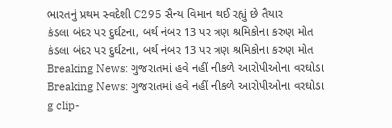ભારતનું પ્રથમ સ્વદેશી C295 સૈન્ય વિમાન થઈ રહ્યું છે તૈયાર
કંડલા બંદર પર દુર્ઘટના, બર્થ નંબર 13 પર ત્રણ શ્રમિકોના કરુણ મોત
કંડલા બંદર પર દુર્ઘટના, બર્થ નંબર 13 પર ત્રણ શ્રમિકોના કરુણ મોત
Breaking News: ગુજરાતમાં હવે નહીં નીકળે આરોપીઓના વરઘોડા
Breaking News: ગુજરાતમાં હવે નહીં નીકળે આરોપીઓના વરઘોડા
g clip-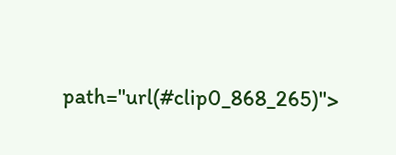path="url(#clip0_868_265)">